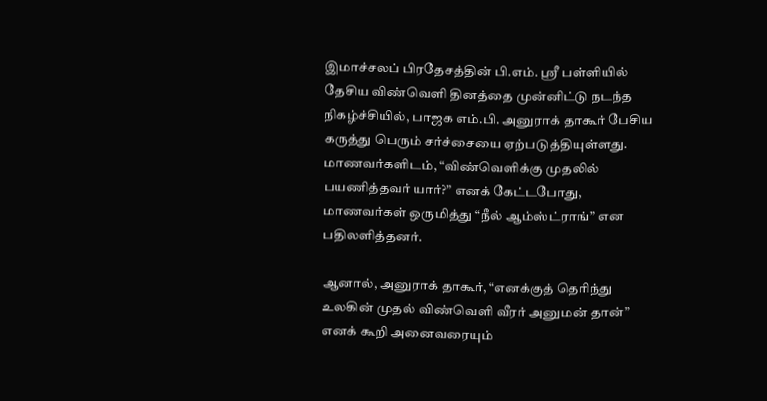இமாச்சலப் பிரதேசத்தின் பி.எம். ஸ்ரீ பள்ளியில் தேசிய விண்வெளி தினத்தை முன்னிட்டு நடந்த நிகழ்ச்சியில், பாஜக எம்.பி. அனுராக் தாகூர் பேசிய கருத்து பெரும் சர்ச்சையை ஏற்படுத்தியுள்ளது. மாணவர்களிடம், “விண்வெளிக்கு முதலில் பயணித்தவர் யார்?” எனக் கேட்டபோது, மாணவர்கள் ஒருமித்து “நீல் ஆம்ஸ்ட்ராங்” என பதிலளித்தனர்.

ஆனால், அனுராக் தாகூர், “எனக்குத் தெரிந்து உலகின் முதல் விண்வெளி வீரர் அனுமன் தான்” எனக் கூறி அனைவரையும்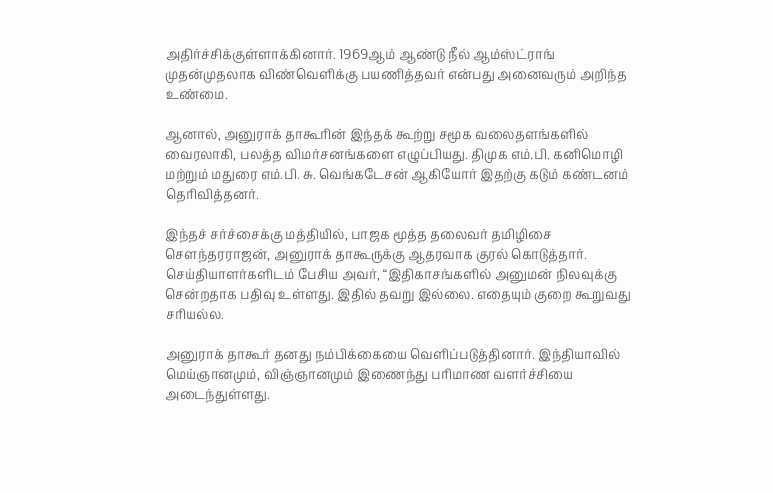அதிர்ச்சிக்குள்ளாக்கினார். 1969ஆம் ஆண்டு நீல் ஆம்ஸ்ட்ராங் முதன்முதலாக விண்வெளிக்கு பயணித்தவர் என்பது அனைவரும் அறிந்த உண்மை.

ஆனால், அனுராக் தாகூரின் இந்தக் கூற்று சமூக வலைதளங்களில் வைரலாகி, பலத்த விமர்சனங்களை எழுப்பியது. திமுக எம்.பி. கனிமொழி மற்றும் மதுரை எம்.பி. சு. வெங்கடேசன் ஆகியோர் இதற்கு கடும் கண்டனம் தெரிவித்தனர்.

இந்தச் சர்ச்சைக்கு மத்தியில், பாஜக மூத்த தலைவர் தமிழிசை செளந்தரராஜன், அனுராக் தாகூருக்கு ஆதரவாக குரல் கொடுத்தார். செய்தியாளர்களிடம் பேசிய அவர், “இதிகாசங்களில் அனுமன் நிலவுக்கு சென்றதாக பதிவு உள்ளது. இதில் தவறு இல்லை. எதையும் குறை கூறுவது சரியல்ல.

அனுராக் தாகூர் தனது நம்பிக்கையை வெளிப்படுத்தினார். இந்தியாவில் மெய்ஞானமும், விஞ்ஞானமும் இணைந்து பரிமாண வளர்ச்சியை அடைந்துள்ளது.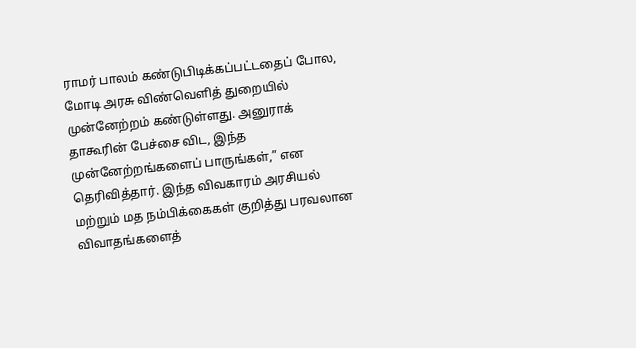ராமர் பாலம் கண்டுபிடிக்கப்பட்டதைப் போல, மோடி அரசு விண்வெளித் துறையில் முன்னேற்றம் கண்டுள்ளது. அனுராக் தாகூரின் பேச்சை விட, இந்த முன்னேற்றங்களைப் பாருங்கள்,” என தெரிவித்தார். இந்த விவகாரம் அரசியல் மற்றும் மத நம்பிக்கைகள் குறித்து பரவலான விவாதங்களைத்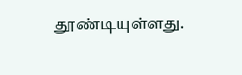தூண்டியுள்ளது.